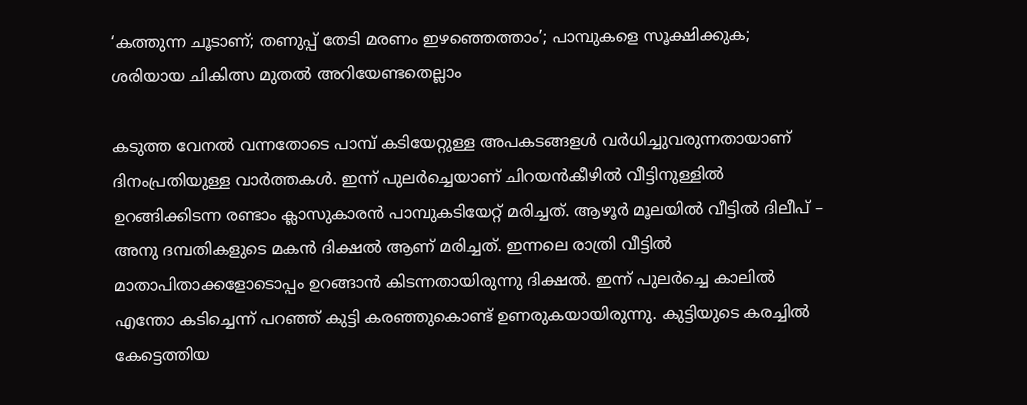‘കത്തുന്ന ചൂടാണ്; തണുപ്പ് തേടി മരണം ഇഴഞ്ഞെത്താം’; പാമ്പുകളെ സൂക്ഷിക്കുക; ശരിയായ ചികിത്സ മുതല്‍ അറിയേണ്ടതെല്ലാം

കടുത്ത വേനല്‍ വന്നതോടെ പാമ്പ് കടിയേറ്റുള്ള അപകടങ്ങളള്‍ വര്‍ധിച്ചുവരുന്നതായാണ് ദിനംപ്രതിയുള്ള വാര്‍ത്തകള്‍. ഇന്ന് പുലര്‍ച്ചെയാണ് ചിറയന്‍കീഴില്‍ വീട്ടിനുള്ളില്‍ ഉറങ്ങിക്കിടന്ന രണ്ടാം ക്ലാസുകാരന്‍ പാമ്പുകടിയേറ്റ് മരിച്ചത്. ആഴൂര്‍ മൂലയില്‍ വീട്ടില്‍ ദിലീപ് – അനു ദമ്പതികളുടെ മകന്‍ ദിക്ഷല്‍ ആണ് മരിച്ചത്. ഇന്നലെ രാത്രി വീട്ടില്‍ മാതാപിതാക്കളോടൊപ്പം ഉറങ്ങാന്‍ കിടന്നതായിരുന്നു ദിക്ഷല്‍. ഇന്ന് പുലര്‍ച്ചെ കാലില്‍ എന്തോ കടിച്ചെന്ന് പറഞ്ഞ് കുട്ടി കരഞ്ഞുകൊണ്ട് ഉണരുകയായിരുന്നു. കുട്ടിയുടെ കരച്ചില്‍ കേട്ടെത്തിയ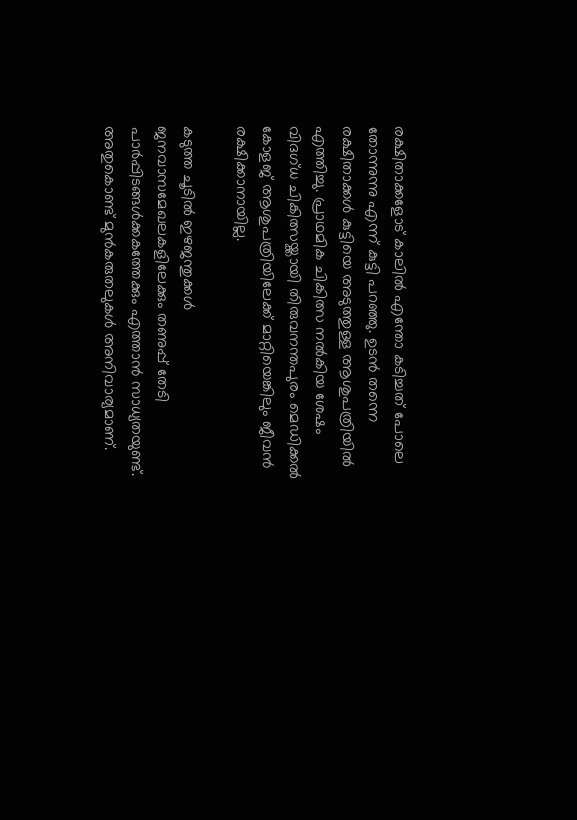രക്ഷിതാക്കളോട് കാലില്‍ എന്തോ കടിച്ചത് പോലെ തോന്നുന്നു എന്ന് കുട്ടി പറഞ്ഞു. ഉടന്‍ തന്നെ രക്ഷിതാക്കള്‍ കുട്ടിയെ അടുത്തുള്ള ആശുപത്രിയില്‍ എത്തിച്ചു. പ്രാഥമിക ചികിത്സ നല്‍കിയ ശേഷം വിദഗ്ധ ചികിത്സയ്ക്കായി തിരുവനന്തപുരം മെഡിക്കല്‍ കോളജ് ആശുപത്രിയിലേക്ക് മാറ്റിയെങ്കിലും ജീവന്‍ രക്ഷിക്കാനായില്ല.

കടുത്ത ചൂടില്‍ ഇഴജന്തുക്കള്‍ ജനവാസമേഖലകളിലേക്കും തണുപ്പ് തേടി പാര്‍പ്പിടങ്ങള്‍ക്കകത്തേക്കും എത്താന്‍ സാധ്യതയുണ്ട്. അതുകൊണ്ട് മുന്‍കരുതലുകള്‍ അനിവാര്യമാണ്.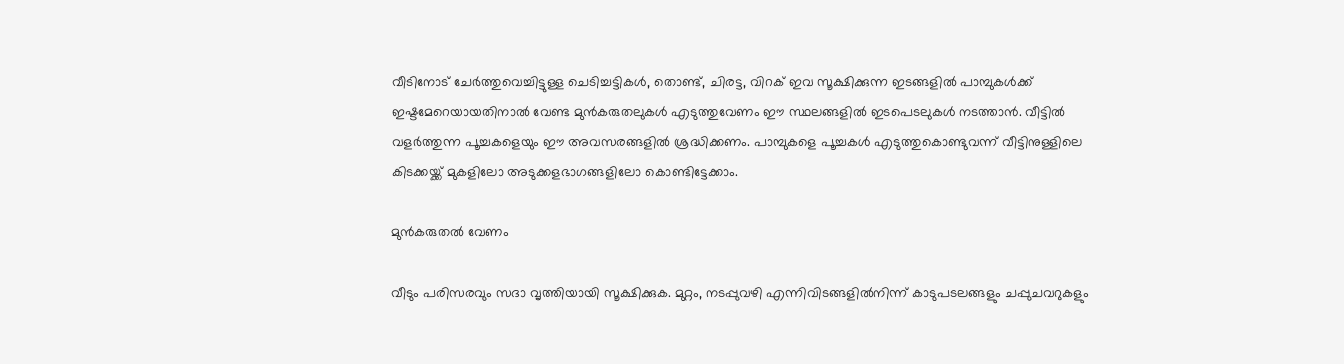വീടിനോട് ചേര്‍ത്തുവെച്ചിട്ടുള്ള ചെടിച്ചട്ടികള്‍, തൊണ്ട്, ചിരട്ട, വിറക് ഇവ സൂക്ഷിക്കുന്ന ഇടങ്ങളില്‍ പാമ്പുകള്‍ക്ക് ഇഷ്ടമേറെയായതിനാല്‍ വേണ്ട മുന്‍കരുതലുകള്‍ എടുത്തുവേണം ഈ സ്ഥലങ്ങളില്‍ ഇടപെടലുകള്‍ നടത്താന്‍. വീട്ടില്‍ വളര്‍ത്തുന്ന പൂച്ചകളെയും ഈ അവസരങ്ങളില്‍ ശ്രദ്ധിക്കണം. പാമ്പുകളെ പൂച്ചകള്‍ എടുത്തുകൊണ്ടുവന്ന് വീട്ടിനുള്ളിലെ കിടക്കയ്ക്ക് മുകളിലോ അടുക്കളഭാഗങ്ങളിലോ കൊണ്ടിട്ടേക്കാം.

മുന്‍കരുതല്‍ വേണം

വീടും പരിസരവും സദാ വൃത്തിയായി സൂക്ഷിക്കുക. മുറ്റം, നടപ്പുവഴി എന്നിവിടങ്ങളില്‍നിന്ന് കാടുപടലങ്ങളും ചപ്പുചവറുകളും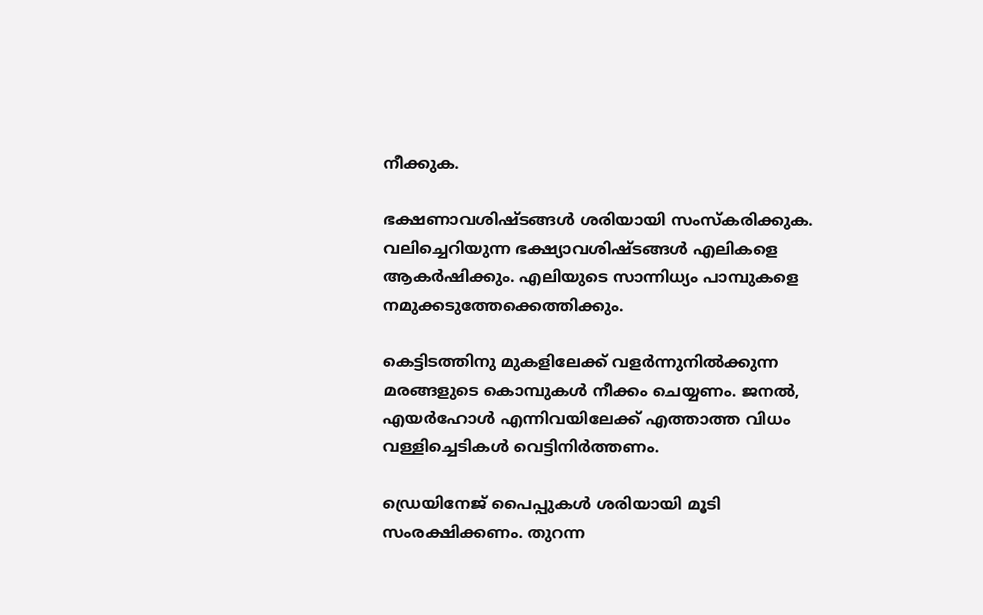നീക്കുക.

ഭക്ഷണാവശിഷ്ടങ്ങള്‍ ശരിയായി സംസ്‌കരിക്കുക. വലിച്ചെറിയുന്ന ഭക്ഷ്യാവശിഷ്ടങ്ങള്‍ എലികളെ ആകര്‍ഷിക്കും. എലിയുടെ സാന്നിധ്യം പാമ്പുകളെ നമുക്കടുത്തേക്കെത്തിക്കും.

കെട്ടിടത്തിനു മുകളിലേക്ക് വളര്‍ന്നുനില്‍ക്കുന്ന മരങ്ങളുടെ കൊമ്പുകള്‍ നീക്കം ചെയ്യണം. ജനല്‍, എയര്‍ഹോള്‍ എന്നിവയിലേക്ക് എത്താത്ത വിധം വള്ളിച്ചെടികള്‍ വെട്ടിനിര്‍ത്തണം.

ഡ്രെയിനേജ് പൈപ്പുകള്‍ ശരിയായി മൂടി സംരക്ഷിക്കണം. തുറന്ന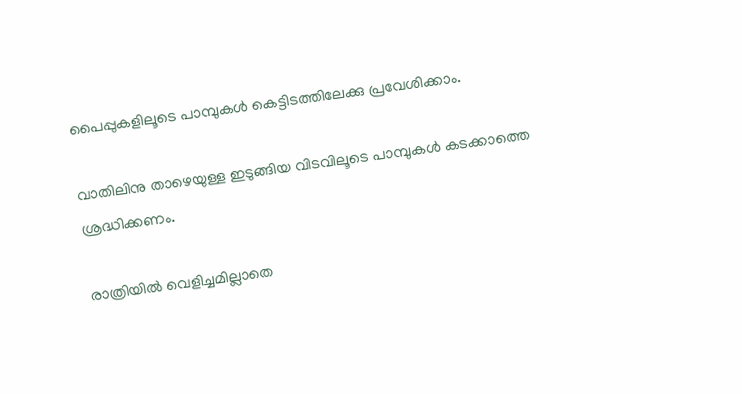പൈപ്പുകളിലൂടെ പാമ്പുകള്‍ കെട്ടിടത്തിലേക്കു പ്രവേശിക്കാം.

വാതിലിനു താഴെയുള്ള ഇടുങ്ങിയ വിടവിലൂടെ പാമ്പുകള്‍ കടക്കാത്തെ ശ്രദ്ധിക്കണം.

രാത്രിയില്‍ വെളിച്ചമില്ലാതെ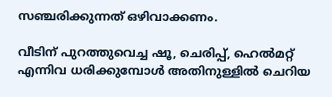സഞ്ചരിക്കുന്നത് ഒഴിവാക്കണം.

വീടിന് പുറത്തുവെച്ച ഷൂ, ചെരിപ്പ്, ഹെല്‍മറ്റ് എന്നിവ ധരിക്കുമ്പോള്‍ അതിനുള്ളില്‍ ചെറിയ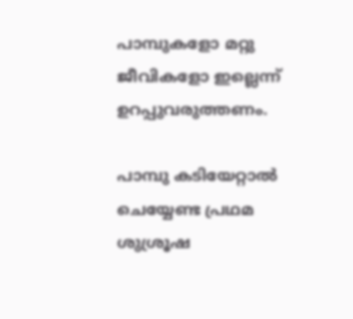പാമ്പുകളോ മറ്റു ജീവികളോ ഇല്ലെന്ന് ഉറപ്പുവരുത്തണം.

പാമ്പു കടിയേറ്റാല്‍ ചെയ്യേണ്ട പ്രഥമ ശുശ്രൂഷ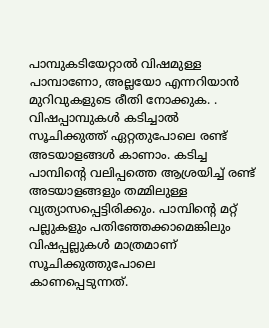പാമ്പുകടിയേറ്റാല്‍ വിഷമുള്ള പാമ്പാണോ, അല്ലയോ എന്നറിയാന്‍ മുറിവുകളുടെ രീതി നോക്കുക. . വിഷപ്പാമ്പുകള്‍ കടിച്ചാല്‍ സൂചിക്കുത്ത് ഏറ്റതുപോലെ രണ്ട് അടയാളങ്ങള്‍ കാണാം. കടിച്ച പാമ്പിന്റെ വലിപ്പത്തെ ആശ്രയിച്ച് രണ്ട് അടയാളങ്ങളും തമ്മിലുള്ള വ്യത്യാസപ്പെട്ടിരിക്കും. പാമ്പിന്റെ മറ്റ് പല്ലുകളും പതിഞ്ഞേക്കാമെങ്കിലും വിഷപ്പല്ലുകള്‍ മാത്രമാണ് സൂചിക്കുത്തുപോലെ കാണപ്പെടുന്നത്.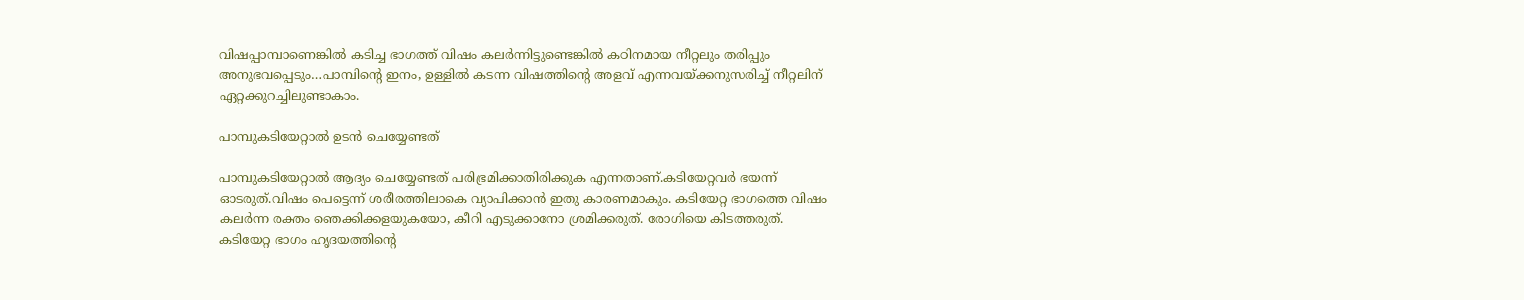വിഷപ്പാമ്പാണെങ്കില്‍ കടിച്ച ഭാഗത്ത് വിഷം കലര്‍ന്നിട്ടുണ്ടെങ്കില്‍ കഠിനമായ നീറ്റലും തരിപ്പും അനുഭവപ്പെടും…പാമ്പിന്റെ ഇനം, ഉള്ളില്‍ കടന്ന വിഷത്തിന്റെ അളവ് എന്നവയ്ക്കനുസരിച്ച് നീറ്റലിന് ഏറ്റക്കുറച്ചിലുണ്ടാകാം.

പാമ്പുകടിയേറ്റാല്‍ ഉടന്‍ ചെയ്യേണ്ടത്

പാമ്പുകടിയേറ്റാല്‍ ആദ്യം ചെയ്യേണ്ടത് പരിഭ്രമിക്കാതിരിക്കുക എന്നതാണ്.കടിയേറ്റവര്‍ ഭയന്ന് ഓടരുത്.വിഷം പെട്ടെന്ന് ശരീരത്തിലാകെ വ്യാപിക്കാന്‍ ഇതു കാരണമാകും. കടിയേറ്റ ഭാഗത്തെ വിഷം കലര്‍ന്ന രക്തം ഞെക്കിക്കളയുകയോ, കീറി എടുക്കാനോ ശ്രമിക്കരുത്. രോഗിയെ കിടത്തരുത്. കടിയേറ്റ ഭാഗം ഹൃദയത്തിന്റെ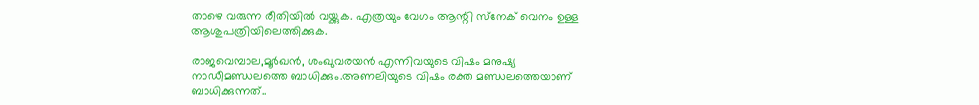താഴെ വരുന്ന രീതിയില്‍ വയ്ക്കുക. എത്രയും വേഗം ആന്റി സ്‌നേക് വെനം ഉള്ള ആശുപത്രിയിലെത്തിക്കുക.

രാജവെമ്പാല,മൂര്‍ഖന്‍, ശംഖുവരയന്‍ എന്നിവയുടെ വിഷം മനുഷ്യ നാഡീമണ്ഡലത്തെ ബാധിക്കും.അണലിയുടെ വിഷം രക്ത മണ്ഡലത്തെയാണ് ബാധിക്കുന്നത്..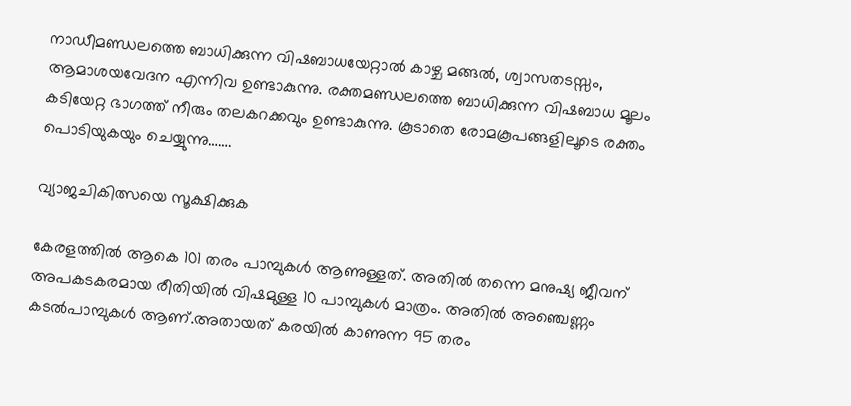നാഡീമണ്ഡലത്തെ ബാധിക്കുന്ന വിഷബാധയേറ്റാല്‍ കാഴ്ച മങ്ങല്‍, ശ്വാസതടസ്സം, ആമാശയവേദന എന്നിവ ഉണ്ടാകുന്നു. രക്തമണ്ഡലത്തെ ബാധിക്കുന്ന വിഷബാധ മൂലം കടിയേറ്റ ഭാഗത്ത് നീരും തലകറക്കവും ഉണ്ടാകുന്നു. കൂടാതെ രോമകൂപങ്ങളിലൂടെ രക്തം പൊടിയുകയും ചെയ്യുന്നു…….

വ്യാജചികിത്സയെ സൂക്ഷിക്കുക

കേരളത്തില്‍ ആകെ 101 തരം പാമ്പുകള്‍ ആണുള്ളത്. അതില്‍ തന്നെ മനുഷ്യ ജീവന് അപകടകരമായ രീതിയില്‍ വിഷമുള്ള 10 പാമ്പുകള്‍ മാത്രം. അതില്‍ അഞ്ചെണ്ണം കടല്‍പാമ്പുകള്‍ ആണ്.അതായത് കരയില്‍ കാണുന്ന 95 തരം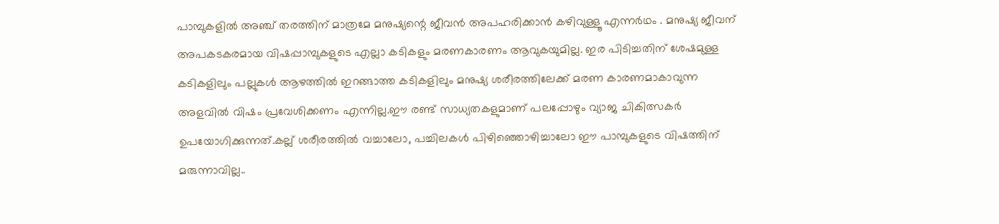പാമ്പുകളില്‍ അഞ്ച് തരത്തിന് മാത്രമേ മനുഷ്യന്റെ ജീവന്‍ അപഹരിക്കാന്‍ കഴിവുള്ളൂ എന്നര്‍ഥം . മനുഷ്യ ജീവന് അപകടകരമായ വിഷപ്പാമ്പുകളുടെ എല്ലാ കടികളും മരണകാരണം ആവുകയുമില്ല. ഇര പിടിച്ചതിന് ശേഷമുള്ള കടികളിലും പല്ലുകള്‍ ആഴത്തില്‍ ഇറങ്ങാത്ത കടികളിലും മനുഷ്യ ശരീരത്തിലേക്ക് മരണ കാരണമാകാവുന്ന അളവില്‍ വിഷം പ്രവേശിക്കണം എന്നില്ല.ഈ രണ്ട് സാധ്യതകളുമാണ് പലപ്പോഴും വ്യാജ ചികിത്സകര്‍ ഉപയോഗിക്കുന്നത്.കല്ല് ശരീരത്തില്‍ വച്ചാലോ, പച്ചിലകള്‍ പിഴിഞ്ഞൊഴിച്ചാലോ ഈ പാമ്പുകളുടെ വിഷത്തിന് മരുന്നാവില്ല..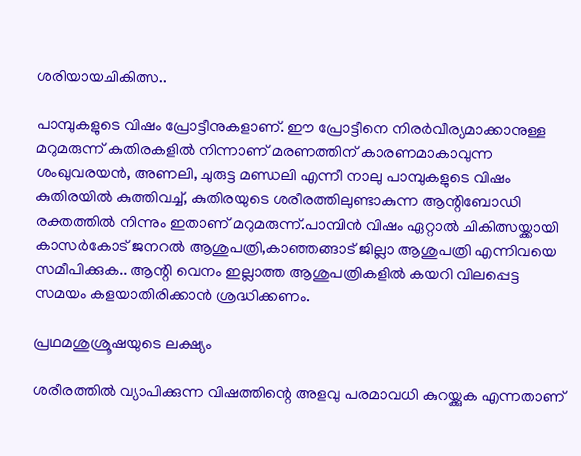ശരിയായചികിത്സ..

പാമ്പുകളുടെ വിഷം പ്രോട്ടീനുകളാണ്. ഈ പ്രോട്ടീനെ നിരര്‍വീര്യമാക്കാനുള്ള മറുമരുന്ന് കുതിരകളില്‍ നിന്നാണ് മരണത്തിന് കാരണമാകാവുന്ന ശംഖുവരയന്‍, അണലി, ചുരുട്ട മണ്ഡലി എന്നീ നാലു പാമ്പുകളുടെ വിഷം കുതിരയില്‍ കുത്തിവച്ച്, കുതിരയുടെ ശരീരത്തിലുണ്ടാകുന്ന ആന്റിബോഡി രക്തത്തില്‍ നിന്നും ഇതാണ് മറുമരുന്ന്.പാമ്പിന്‍ വിഷം ഏറ്റാല്‍ ചികിത്സയ്ക്കായി കാസര്‍കോട് ജനറല്‍ ആശുപത്രി,കാഞ്ഞങ്ങാട് ജില്ലാ ആശുപത്രി എന്നിവയെ സമീപിക്കുക.. ആന്റി വെനം ഇല്ലാത്ത ആശുപത്രികളില്‍ കയറി വിലപ്പെട്ട സമയം കളയാതിരിക്കാന്‍ ശ്രദ്ധിക്കണം.

പ്രഥമശുശ്രൂഷയുടെ ലക്ഷ്യം

ശരീരത്തില്‍ വ്യാപിക്കുന്ന വിഷത്തിന്റെ അളവു പരമാവധി കുറയ്ക്കുക എന്നതാണ്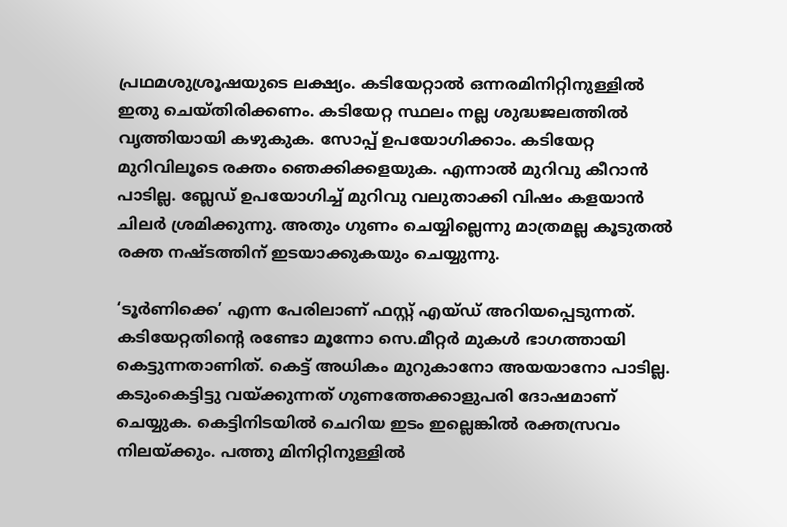പ്രഥമശുശ്രൂഷയുടെ ലക്ഷ്യം. കടിയേറ്റാല്‍ ഒന്നരമിനിറ്റിനുള്ളില്‍ ഇതു ചെയ്തിരിക്കണം. കടിയേറ്റ സ്ഥലം നല്ല ശുദ്ധജലത്തില്‍ വൃത്തിയായി കഴുകുക. സോപ്പ് ഉപയോഗിക്കാം. കടിയേറ്റ മുറിവിലൂടെ രക്തം ഞെക്കിക്കളയുക. എന്നാല്‍ മുറിവു കീറാന്‍ പാടില്ല. ബ്ലേഡ് ഉപയോഗിച്ച് മുറിവു വലുതാക്കി വിഷം കളയാന്‍ ചിലര്‍ ശ്രമിക്കുന്നു. അതും ഗുണം ചെയ്യില്ലെന്നു മാത്രമല്ല കൂടുതല്‍ രക്ത നഷ്ടത്തിന് ഇടയാക്കുകയും ചെയ്യുന്നു.

‘ടൂര്‍ണിക്കെ’ എന്ന പേരിലാണ് ഫസ്റ്റ് എയ്ഡ് അറിയപ്പെടുന്നത്. കടിയേറ്റതിന്റെ രണ്ടോ മൂന്നോ സെ.മീറ്റര്‍ മുകള്‍ ഭാഗത്തായി കെട്ടുന്നതാണിത്. കെട്ട് അധികം മുറുകാനോ അയയാനോ പാടില്ല. കടുംകെട്ടിട്ടു വയ്ക്കുന്നത് ഗുണത്തേക്കാളുപരി ദോഷമാണ് ചെയ്യുക. കെട്ടിനിടയില്‍ ചെറിയ ഇടം ഇല്ലെങ്കില്‍ രക്തസ്രവം നിലയ്ക്കും. പത്തു മിനിറ്റിനുള്ളില്‍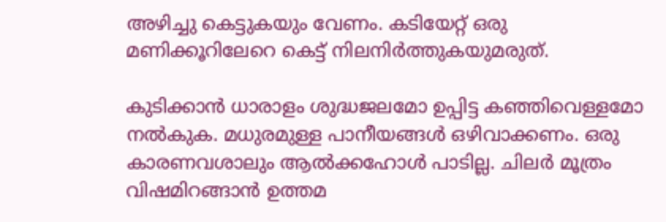അഴിച്ചു കെട്ടുകയും വേണം. കടിയേറ്റ് ഒരു മണിക്കൂറിലേറെ കെട്ട് നിലനിര്‍ത്തുകയുമരുത്.

കുടിക്കാന്‍ ധാരാളം ശുദ്ധജലമോ ഉപ്പിട്ട കഞ്ഞിവെള്ളമോ നല്‍കുക. മധുരമുള്ള പാനീയങ്ങള്‍ ഒഴിവാക്കണം. ഒരു കാരണവശാലും ആല്‍ക്കഹോള്‍ പാടില്ല. ചിലര്‍ മൂത്രം വിഷമിറങ്ങാന്‍ ഉത്തമ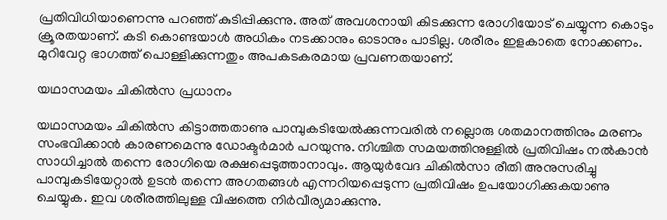പ്രതിവിധിയാണെന്നു പറഞ്ഞ് കുടിപ്പിക്കുന്നു. അത് അവശനായി കിടക്കുന്ന രോഗിയോട് ചെയ്യുന്ന കൊടും ക്രൂരതയാണ്. കടി കൊണ്ടയാള്‍ അധികം നടക്കാനും ഓടാനും പാടില്ല. ശരീരം ഇളകാതെ നോക്കണം. മുറിവേറ്റ ഭാഗത്ത് പൊള്ളിക്കുന്നതും അപകടകരമായ പ്രവണതയാണ്.

യഥാസമയം ചികില്‍സ പ്രധാനം

യഥാസമയം ചികില്‍സ കിട്ടാത്തതാണു പാമ്പുകടിയേല്‍ക്കുന്നവരില്‍ നല്ലൊരു ശതമാനത്തിനും മരണം സംഭവിക്കാന്‍ കാരണമെന്നു ഡോക്ടര്‍മാര്‍ പറയുന്നു. നിശ്ചിത സമയത്തിനുള്ളില്‍ പ്രതിവിഷം നല്‍കാന്‍ സാധിച്ചാല്‍ തന്നെ രോഗിയെ രക്ഷപ്പെടുത്താനാവും. ആയുര്‍വേദ ചികില്‍സാ രീതി അനുസരിച്ചു പാമ്പുകടിയേറ്റാല്‍ ഉടന്‍ തന്നെ അഗതങ്ങള്‍ എന്നറിയപ്പെടുന്ന പ്രതിവിഷം ഉപയോഗിക്കുകയാണു ചെയ്യുക. ഇവ ശരീരത്തിലുള്ള വിഷത്തെ നിര്‍വീര്യമാക്കുന്നു.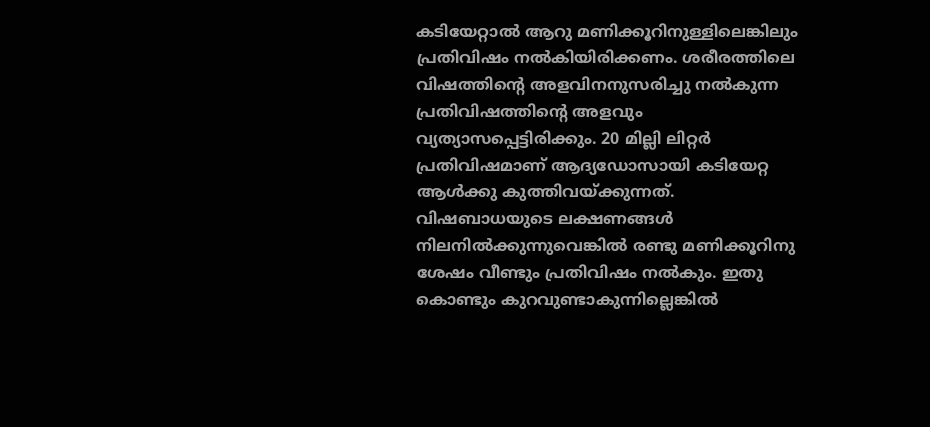കടിയേറ്റാല്‍ ആറു മണിക്കൂറിനുള്ളിലെങ്കിലും പ്രതിവിഷം നല്‍കിയിരിക്കണം. ശരീരത്തിലെ വിഷത്തിന്റെ അളവിനനുസരിച്ചു നല്‍കുന്ന പ്രതിവിഷത്തിന്റെ അളവും വ്യത്യാസപ്പെട്ടിരിക്കും. 20 മില്ലി ലിറ്റര്‍ പ്രതിവിഷമാണ് ആദ്യഡോസായി കടിയേറ്റ ആള്‍ക്കു കുത്തിവയ്ക്കുന്നത്. വിഷബാധയുടെ ലക്ഷണങ്ങള്‍ നിലനില്‍ക്കുന്നുവെങ്കില്‍ രണ്ടു മണിക്കൂറിനു ശേഷം വീണ്ടും പ്രതിവിഷം നല്‍കും. ഇതു കൊണ്ടും കുറവുണ്ടാകുന്നില്ലെങ്കില്‍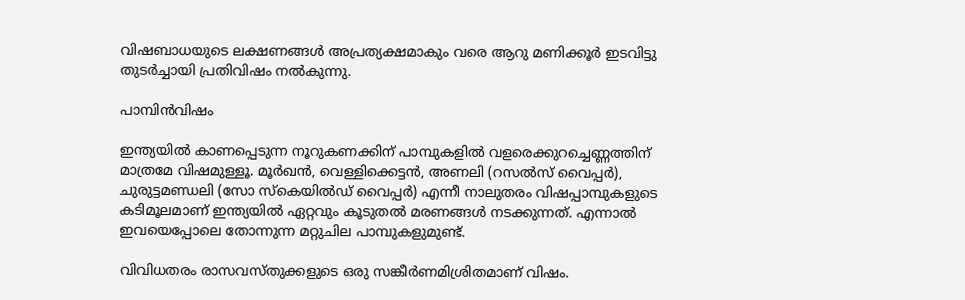വിഷബാധയുടെ ലക്ഷണങ്ങള്‍ അപ്രത്യക്ഷമാകും വരെ ആറു മണിക്കൂര്‍ ഇടവിട്ടു തുടര്‍ച്ചായി പ്രതിവിഷം നല്‍കുന്നു.

പാമ്പിന്‍വിഷം

ഇന്ത്യയില്‍ കാണപ്പെടുന്ന നൂറുകണക്കിന് പാമ്പുകളില്‍ വളരെക്കുറച്ചെണ്ണത്തിന് മാത്രമേ വിഷമുള്ളൂ. മൂര്‍ഖന്‍, വെള്ളിക്കെട്ടന്‍, അണലി (റസല്‍സ് വൈപ്പര്‍), ചുരുട്ടമണ്ഡലി (സോ സ്‌കെയില്‍ഡ് വൈപ്പര്‍) എന്നീ നാലുതരം വിഷപ്പാമ്പുകളുടെ കടിമൂലമാണ് ഇന്ത്യയില്‍ ഏറ്റവും കൂടുതല്‍ മരണങ്ങള്‍ നടക്കുന്നത്. എന്നാല്‍ ഇവയെപ്പോലെ തോന്നുന്ന മറ്റുചില പാമ്പുകളുമുണ്ട്.

വിവിധതരം രാസവസ്തുക്കളുടെ ഒരു സങ്കീര്‍ണമിശ്രിതമാണ് വിഷം.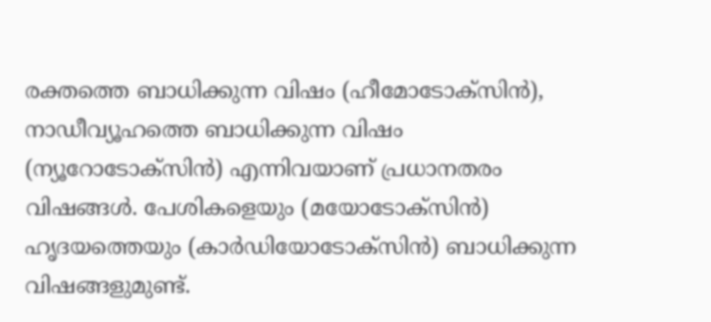രക്തത്തെ ബാധിക്കുന്ന വിഷം (ഹീമോടോക്സിന്‍), നാഡീവ്യൂഹത്തെ ബാധിക്കുന്ന വിഷം (ന്യൂറോടോക്സിന്‍) എന്നിവയാണ് പ്രധാനതരം വിഷങ്ങള്‍. പേശികളെയും (മയോടോക്സിന്‍) ഹൃദയത്തെയും (കാര്‍ഡിയോടോക്സിന്‍) ബാധിക്കുന്ന വിഷങ്ങളുമുണ്ട്.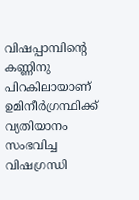വിഷപ്പാമ്പിന്റെ കണ്ണിനു പിറകിലായാണ് ഉമിനീര്‍ഗ്രന്ഥിക്ക് വ്യതിയാനം സംഭവിച്ച വിഷഗ്രന്ധി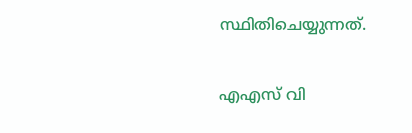സ്ഥിതിചെയ്യുന്നത്.

എഎസ് വി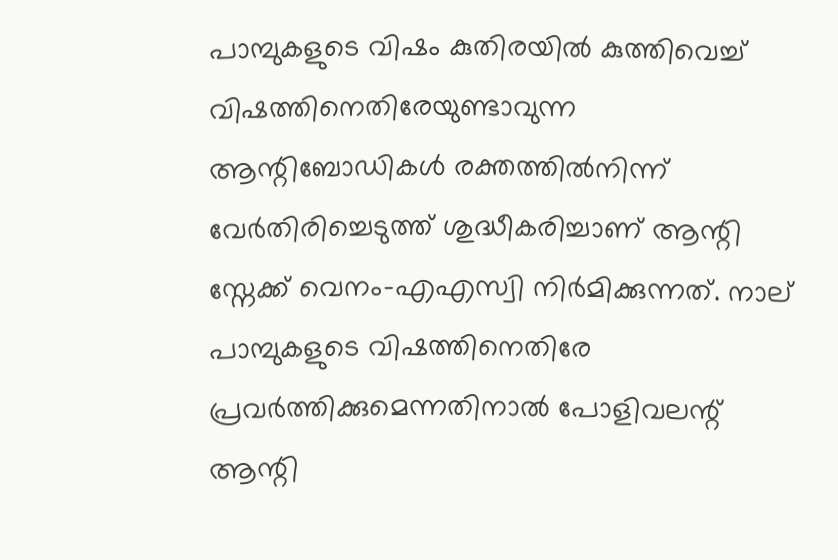പാമ്പുകളുടെ വിഷം കുതിരയില്‍ കുത്തിവെച്ച് വിഷത്തിനെതിരേയുണ്ടാവുന്ന ആന്റിബോഡികള്‍ രക്തത്തില്‍നിന്ന് വേര്‍തിരിച്ചെടുത്ത് ശുദ്ധീകരിച്ചാണ് ആന്റി സ്നേക്ക് വെനം-എഎസ്വി നിര്‍മിക്കുന്നത്. നാല് പാമ്പുകളുടെ വിഷത്തിനെതിരേ പ്രവര്‍ത്തിക്കുമെന്നതിനാല്‍ പോളിവലന്റ് ആന്റി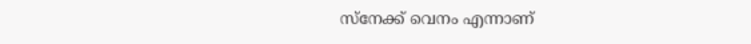സ്നേക്ക് വെനം എന്നാണ്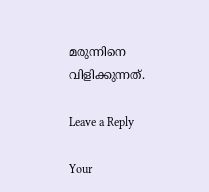മരുന്നിനെ വിളിക്കുന്നത്.

Leave a Reply

Your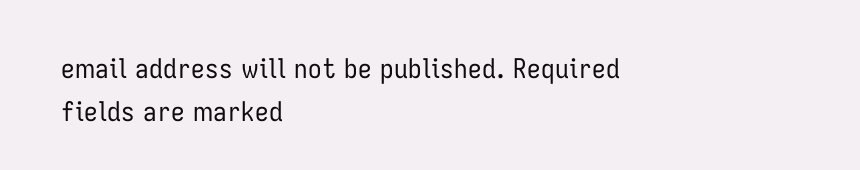email address will not be published. Required fields are marked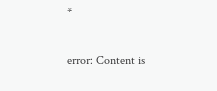*

error: Content is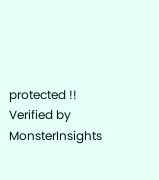protected !!
Verified by MonsterInsights